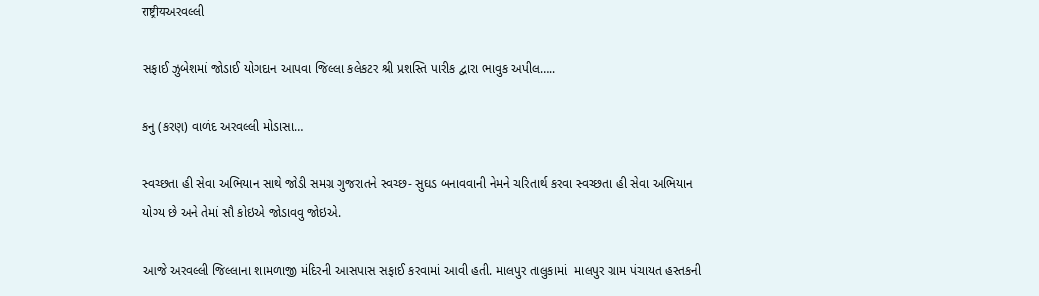राष्ट्रीयઅરવલ્લી

સફાઈ ઝુબેશમાં જોડાઈ યોગદાન આપવા જિલ્લા કલેકટર શ્રી પ્રશસ્તિ પારીક દ્વારા ભાવુક અપીલ…..

કનુ (કરણ) વાળંદ અરવલ્લી મોડાસા…

સ્વચ્છતા હી સેવા અભિયાન સાથે જોડી સમગ્ર ગુજરાતને સ્વચ્છ- સુઘડ બનાવવાની નેમને ચરિતાર્થ કરવા સ્વચ્છતા હી સેવા અભિયાન યોગ્ય છે અને તેમાં સૌ કોઇએ જોડાવવુ જોઇએ.

આજે અરવલ્લી જિલ્લાના શામળાજી મંદિરની આસપાસ સફાઈ કરવામાં આવી હતી. માલપુર તાલુકામાં  માલપુર ગ્રામ પંચાયત હસ્તકની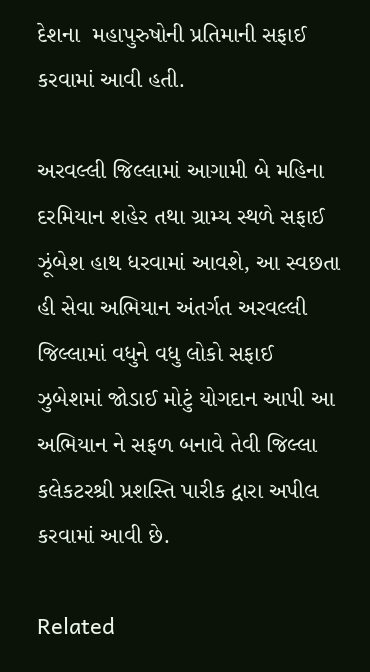દેશના  મહાપુરુષોની પ્રતિમાની સફાઈ કરવામાં આવી હતી.

અરવલ્લી જિલ્લામાં આગામી બે મહિના દરમિયાન શહેર તથા ગ્રામ્ય સ્થળે સફાઈ ઝૂંબેશ હાથ ધરવામાં આવશે, આ સ્વછતા હી સેવા અભિયાન અંતર્ગત અરવલ્લી જિલ્લામાં વધુને વધુ લોકો સફાઈ ઝુબેશમાં જોડાઈ મોટું યોગદાન આપી આ અભિયાન ને સફળ બનાવે તેવી જિલ્લા કલેકટરશ્રી પ્રશસ્તિ પારીક દ્વારા અપીલ કરવામાં આવી છે.

Related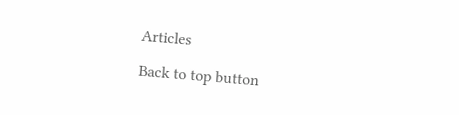Articles

Back to top button